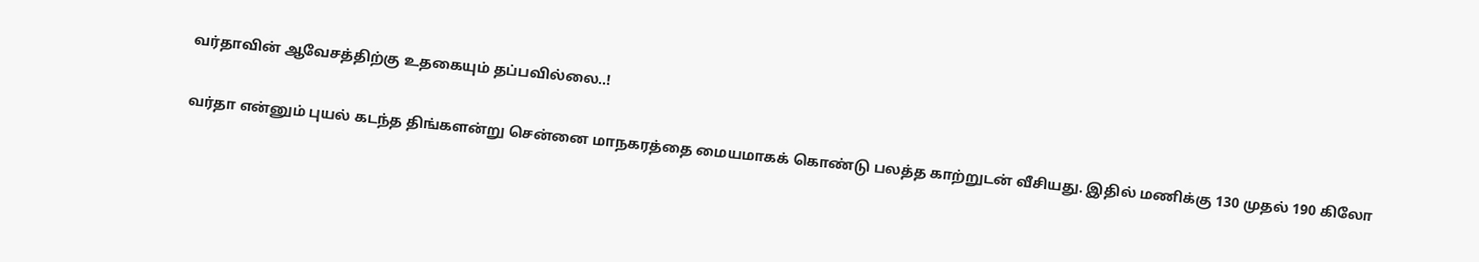வர்தாவின் ஆவேசத்திற்கு உதகையும் தப்பவில்லை..!


வர்தா என்னும் புயல் கடந்த திங்களன்று சென்னை மாநகரத்தை மையமாகக் கொண்டு பலத்த காற்றுடன் வீசியது. இதில் மணிக்கு 130 முதல் 190 கிலோ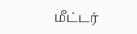மீட்டர்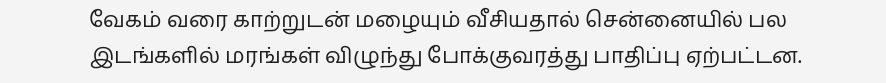வேகம் வரை காற்றுடன் மழையும் வீசியதால் சென்னையில் பல இடங்களில் மரங்கள் விழுந்து போக்குவரத்து பாதிப்பு ஏற்பட்டன.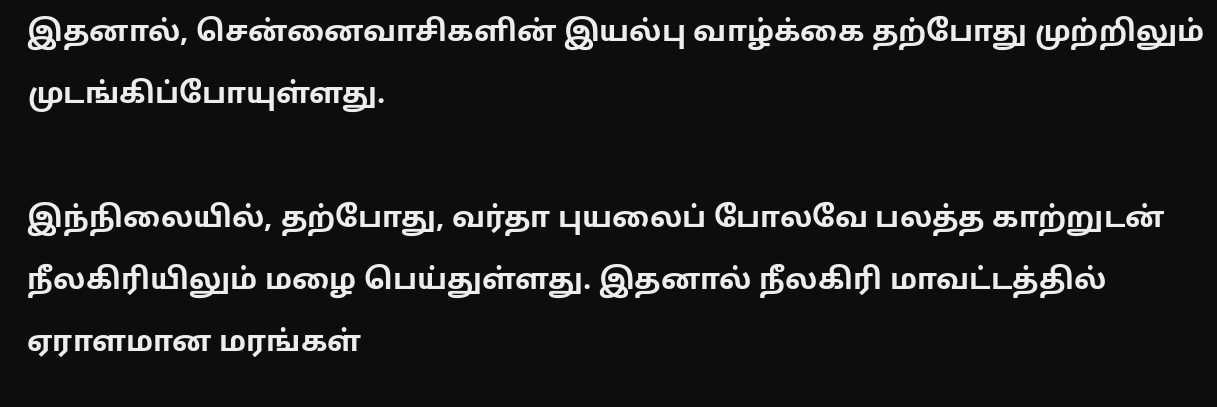இதனால், சென்னைவாசிகளின் இயல்பு வாழ்க்கை தற்போது முற்றிலும் முடங்கிப்போயுள்ளது.

இந்நிலையில், தற்போது, வர்தா புயலைப் போலவே பலத்த காற்றுடன் நீலகிரியிலும் மழை பெய்துள்ளது. இதனால் நீலகிரி மாவட்டத்தில் ஏராளமான மரங்கள்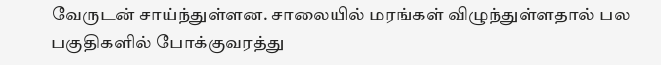வேருடன் சாய்ந்துள்ளன. சாலையில் மரங்கள் விழுந்துள்ளதால் பல பகுதிகளில் போக்குவரத்து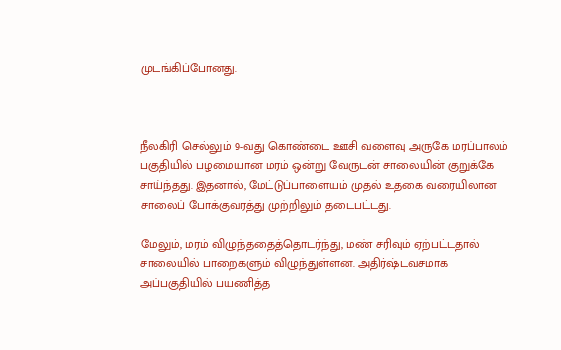முடங்கிப்போனது.



நீலகிரி செல்லும் 9-வது கொண்டை ஊசி வளைவு அருகே மரப்பாலம் பகுதியில் பழமையான மரம் ஒன்று வேருடன் சாலையின் குறுக்கே சாய்ந்தது. இதனால், மேட்டுப்பாளையம் முதல் உதகை வரையிலான சாலைப் போக்குவரத்து முற்றிலும் தடைபட்டது.

மேலும், மரம் விழுந்ததைத்தொடர்ந்து, மண் சரிவும் ஏற்பட்டதால் சாலையில் பாறைகளும் விழுந்துள்ளன. அதிர்ஷ்டவசமாக அப்பகுதியில் பயணித்த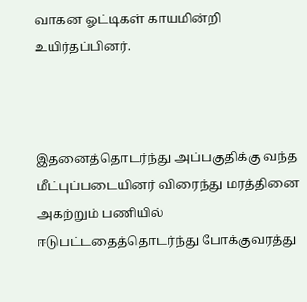வாகன ஓட்டிகள் காயமின்றி உயிர்தப்பினர்.



இதனைத்தொடர்ந்து அப்பகுதிக்கு வந்த மீட்புப்படையினர் விரைந்து மரத்தினை அகற்றும் பணியில் ஈடுபட்டதைத்தொடர்ந்து போக்குவரத்து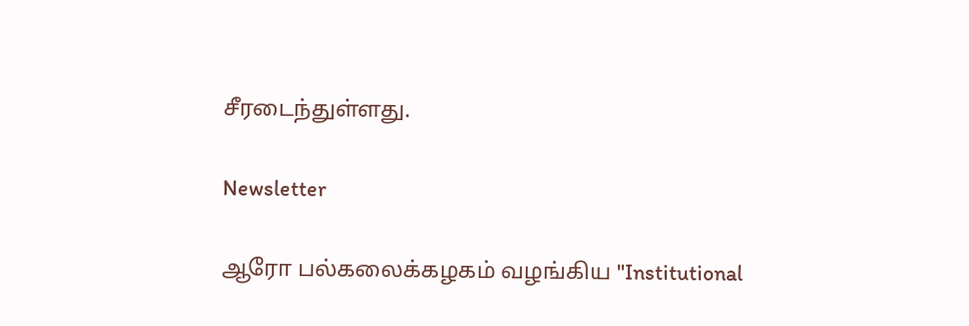சீரடைந்துள்ளது.

Newsletter

ஆரோ பல்கலைக்கழகம் வழங்கிய "Institutional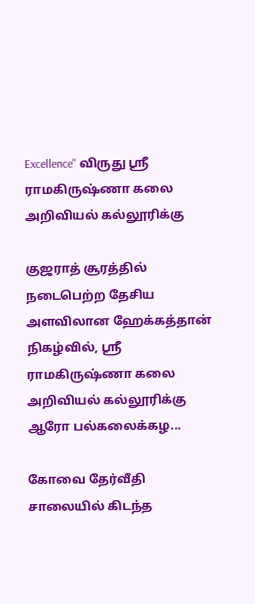Excellence" விருது ஸ்ரீ ராமகிருஷ்ணா கலை அறிவியல் கல்லூரிக்கு

குஜராத் சூரத்தில் நடைபெற்ற தேசிய அளவிலான ஹேக்கத்தான் நிகழ்வில், ஸ்ரீ ராமகிருஷ்ணா கலை அறிவியல் கல்லூரிக்கு ஆரோ பல்கலைக்கழ...

கோவை தேர்வீதி சாலையில் கிடந்த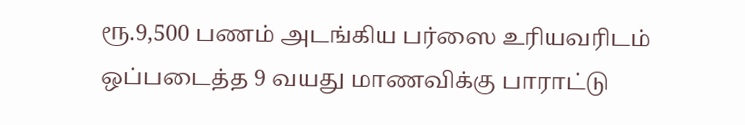ரூ.9,500 பணம் அடங்கிய பர்ஸை உரியவரிடம் ஒப்படைத்த 9 வயது மாணவிக்கு பாராட்டு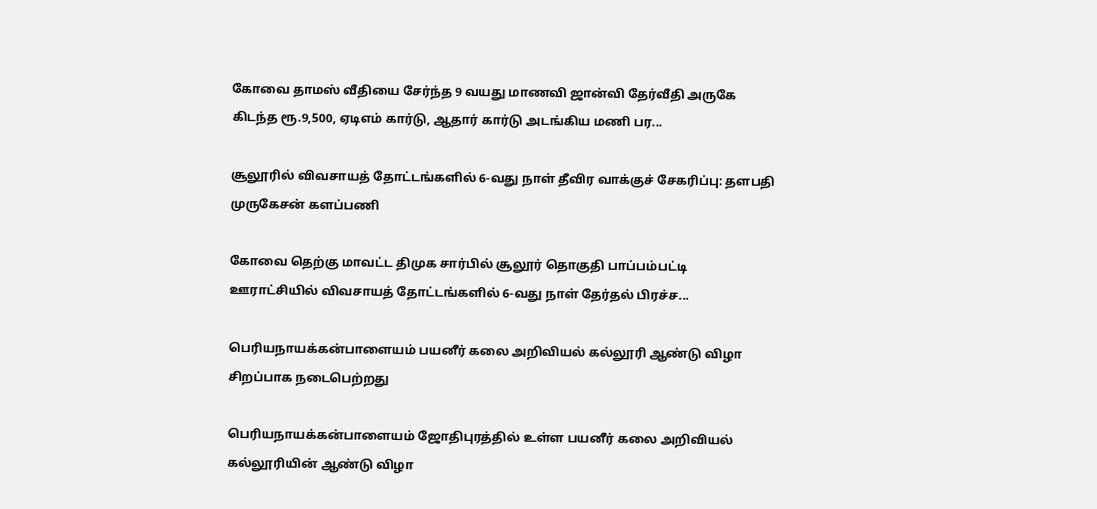கோவை தாமஸ் வீதியை சேர்ந்த 9 வயது மாணவி ஜான்வி தேர்வீதி அருகே கிடந்த ரூ.9,500, ஏடிஎம் கார்டு, ஆதார் கார்டு அடங்கிய மணி பர...

சூலூரில் விவசாயத் தோட்டங்களில் 6-வது நாள் தீவிர வாக்குச் சேகரிப்பு: தளபதி முருகேசன் களப்பணி

கோவை தெற்கு மாவட்ட திமுக சார்பில் சூலூர் தொகுதி பாப்பம்பட்டி ஊராட்சியில் விவசாயத் தோட்டங்களில் 6-வது நாள் தேர்தல் பிரச்ச...

பெரியநாயக்கன்பாளையம் பயனீர் கலை அறிவியல் கல்லூரி ஆண்டு விழா சிறப்பாக நடைபெற்றது

பெரியநாயக்கன்பாளையம் ஜோதிபுரத்தில் உள்ள பயனீர் கலை அறிவியல் கல்லூரியின் ஆண்டு விழா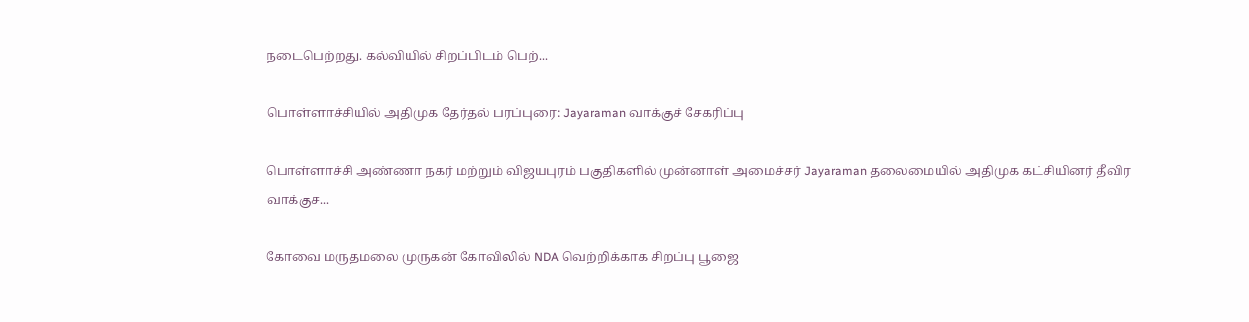நடைபெற்றது. கல்வியில் சிறப்பிடம் பெற்...

பொள்ளாச்சியில் அதிமுக தேர்தல் பரப்புரை: Jayaraman வாக்குச் சேகரிப்பு

பொள்ளாச்சி அண்ணா நகர் மற்றும் விஜயபுரம் பகுதிகளில் முன்னாள் அமைச்சர் Jayaraman தலைமையில் அதிமுக கட்சியினர் தீவிர வாக்குச...

கோவை மருதமலை முருகன் கோவிலில் NDA வெற்றிக்காக சிறப்பு பூஜை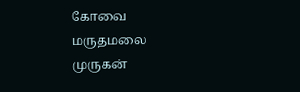கோவை மருதமலை முருகன்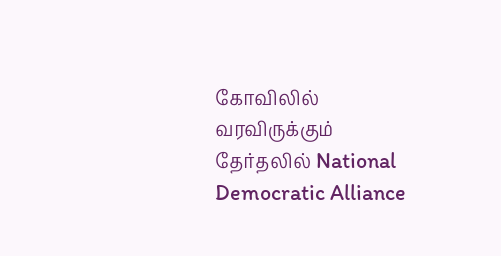கோவிலில் வரவிருக்கும் தேர்தலில் National Democratic Alliance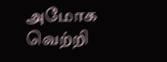அமோக வெற்றி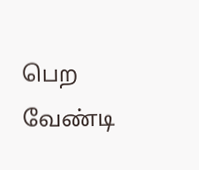பெற வேண்டி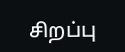சிறப்பு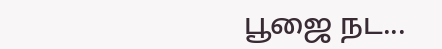பூஜை நட...